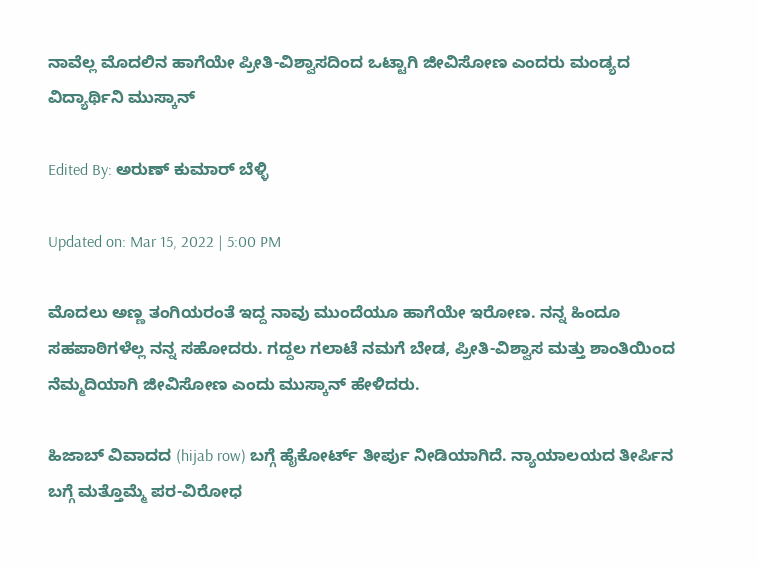ನಾವೆಲ್ಲ ಮೊದಲಿನ ಹಾಗೆಯೇ ಪ್ರೀತಿ-ವಿಶ್ವಾಸದಿಂದ ಒಟ್ಟಾಗಿ ಜೀವಿಸೋಣ ಎಂದರು ಮಂಡ್ಯದ ವಿದ್ಯಾರ್ಥಿನಿ ಮುಸ್ಕಾನ್

Edited By: ಅರುಣ್ ಕುಮಾರ್ ಬೆಳ್ಳಿ

Updated on: Mar 15, 2022 | 5:00 PM

ಮೊದಲು ಅಣ್ಣ ತಂಗಿಯರಂತೆ ಇದ್ದ ನಾವು ಮುಂದೆಯೂ ಹಾಗೆಯೇ ಇರೋಣ. ನನ್ನ ಹಿಂದೂ ಸಹಪಾಠಿಗಳೆಲ್ಲ ನನ್ನ ಸಹೋದರು. ಗದ್ದಲ ಗಲಾಟೆ ನಮಗೆ ಬೇಡ, ಪ್ರೀತಿ-ವಿಶ್ವಾಸ ಮತ್ತು ಶಾಂತಿಯಿಂದ ನೆಮ್ಮದಿಯಾಗಿ ಜೀವಿಸೋಣ ಎಂದು ಮುಸ್ಕಾನ್ ಹೇಳಿದರು.

ಹಿಜಾಬ್ ವಿವಾದದ (hijab row) ಬಗ್ಗೆ ಹೈಕೋರ್ಟ್ ತೀರ್ಪು ನೀಡಿಯಾಗಿದೆ. ನ್ಯಾಯಾಲಯದ ತೀರ್ಪಿನ ಬಗ್ಗೆ ಮತ್ತೊಮ್ಮೆ ಪರ-ವಿರೋಧ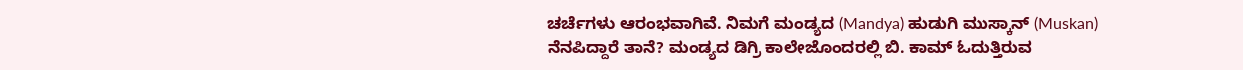ಚರ್ಚೆಗಳು ಆರಂಭವಾಗಿವೆ. ನಿಮಗೆ ಮಂಡ್ಯದ (Mandya) ಹುಡುಗಿ ಮುಸ್ಕಾನ್ (Muskan) ನೆನಪಿದ್ದಾರೆ ತಾನೆ? ಮಂಡ್ಯದ ಡಿಗ್ರಿ ಕಾಲೇಜೊಂದರಲ್ಲಿ ಬಿ. ಕಾಮ್ ಓದುತ್ತಿರುವ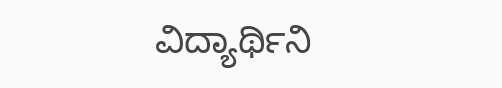ವಿದ್ಯಾರ್ಥಿನಿ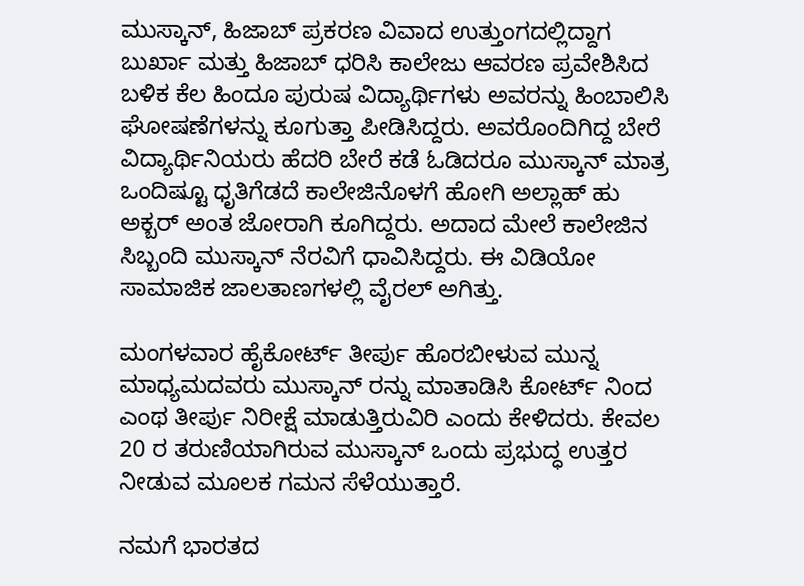ಮುಸ್ಕಾನ್, ಹಿಜಾಬ್ ಪ್ರಕರಣ ವಿವಾದ ಉತ್ತುಂಗದಲ್ಲಿದ್ದಾಗ ಬುರ್ಖಾ ಮತ್ತು ಹಿಜಾಬ್ ಧರಿಸಿ ಕಾಲೇಜು ಆವರಣ ಪ್ರವೇಶಿಸಿದ ಬಳಿಕ ಕೆಲ ಹಿಂದೂ ಪುರುಷ ವಿದ್ಯಾರ್ಥಿಗಳು ಅವರನ್ನು ಹಿಂಬಾಲಿಸಿ ಘೋಷಣೆಗಳನ್ನು ಕೂಗುತ್ತಾ ಪೀಡಿಸಿದ್ದರು. ಅವರೊಂದಿಗಿದ್ದ ಬೇರೆ ವಿದ್ಯಾರ್ಥಿನಿಯರು ಹೆದರಿ ಬೇರೆ ಕಡೆ ಓಡಿದರೂ ಮುಸ್ಕಾನ್ ಮಾತ್ರ ಒಂದಿಷ್ಟೂ ಧೃತಿಗೆಡದೆ ಕಾಲೇಜಿನೊಳಗೆ ಹೋಗಿ ಅಲ್ಲಾಹ್ ಹು ಅಕ್ಬರ್ ಅಂತ ಜೋರಾಗಿ ಕೂಗಿದ್ದರು. ಅದಾದ ಮೇಲೆ ಕಾಲೇಜಿನ ಸಿಬ್ಬಂದಿ ಮುಸ್ಕಾನ್ ನೆರವಿಗೆ ಧಾವಿಸಿದ್ದರು. ಈ ವಿಡಿಯೋ ಸಾಮಾಜಿಕ ಜಾಲತಾಣಗಳಲ್ಲಿ ವೈರಲ್ ಅಗಿತ್ತು.

ಮಂಗಳವಾರ ಹೈಕೋರ್ಟ್ ತೀರ್ಪು ಹೊರಬೀಳುವ ಮುನ್ನ ಮಾಧ್ಯಮದವರು ಮುಸ್ಕಾನ್ ರನ್ನು ಮಾತಾಡಿಸಿ ಕೋರ್ಟ್ ನಿಂದ ಎಂಥ ತೀರ್ಪು ನಿರೀಕ್ಷೆ ಮಾಡುತ್ತಿರುವಿರಿ ಎಂದು ಕೇಳಿದರು. ಕೇವಲ 20 ರ ತರುಣಿಯಾಗಿರುವ ಮುಸ್ಕಾನ್ ಒಂದು ಪ್ರಭುದ್ಧ ಉತ್ತರ ನೀಡುವ ಮೂಲಕ ಗಮನ ಸೆಳೆಯುತ್ತಾರೆ.

ನಮಗೆ ಭಾರತದ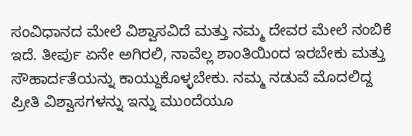ಸಂವಿಧಾನದ ಮೇಲೆ ವಿಶ್ವಾಸವಿದೆ ಮತ್ತು ನಮ್ಮ ದೇವರ ಮೇಲೆ ನಂಬಿಕೆ ಇದೆ. ತೀರ್ಪು ಏನೇ ಅಗಿರಲಿ, ನಾವೆಲ್ಲ ಶಾಂತಿಯಿಂದ ಇರಬೇಕು ಮತ್ತು ಸೌಹಾರ್ದತೆಯನ್ನು ಕಾಯ್ದುಕೊಳ್ಳಬೇಕು. ನಮ್ಮ ನಡುವೆ ಮೊದಲಿದ್ದ ಪ್ರೀತಿ ವಿಶ್ವಾಸಗಳನ್ನು ಇನ್ನು ಮುಂದೆಯೂ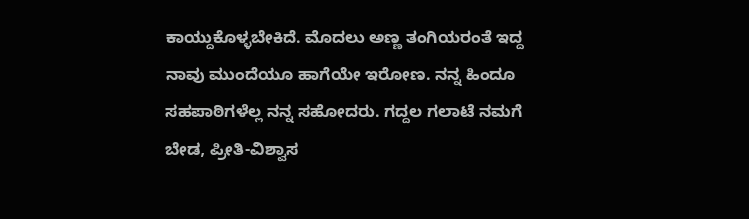ಕಾಯ್ದುಕೊಳ್ಳಬೇಕಿದೆ. ಮೊದಲು ಅಣ್ಣ ತಂಗಿಯರಂತೆ ಇದ್ದ ನಾವು ಮುಂದೆಯೂ ಹಾಗೆಯೇ ಇರೋಣ. ನನ್ನ ಹಿಂದೂ ಸಹಪಾಠಿಗಳೆಲ್ಲ ನನ್ನ ಸಹೋದರು. ಗದ್ದಲ ಗಲಾಟೆ ನಮಗೆ ಬೇಡ, ಪ್ರೀತಿ-ವಿಶ್ವಾಸ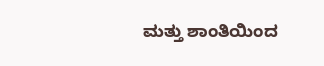ಮತ್ತು ಶಾಂತಿಯಿಂದ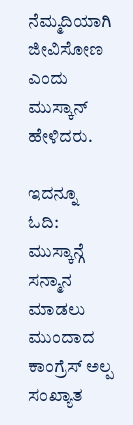ನೆಮ್ಮದಿಯಾಗಿ ಜೀವಿಸೋಣ ಎಂದು ಮುಸ್ಕಾನ್ ಹೇಳಿದರು.

ಇದನ್ನೂ ಓದಿ:  ಮುಸ್ಕಾನ್ಗೆ ಸನ್ಮಾನ ಮಾಡಲು ಮುಂದಾದ ಕಾಂಗ್ರೆಸ್ ಅಲ್ಪ ಸಂಖ್ಯಾತ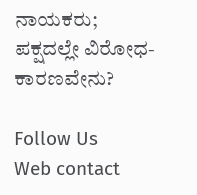ನಾಯಕರು; ಪಕ್ಷದಲ್ಲೇ ವಿರೋಧ- ಕಾರಣವೇನು?

Follow Us
Web contact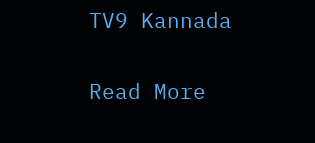TV9 Kannada

Read More